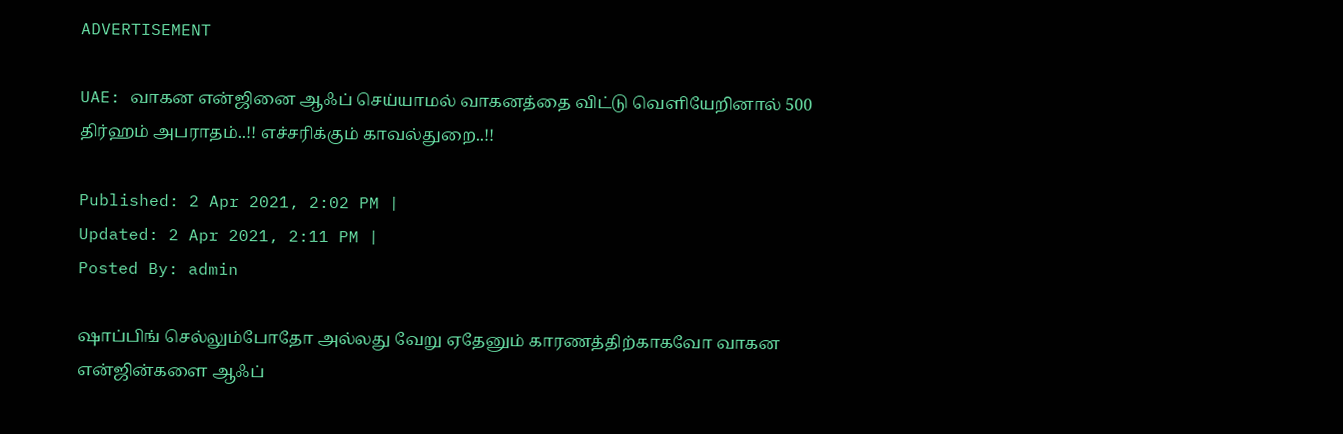ADVERTISEMENT

UAE: வாகன என்ஜினை ஆஃப் செய்யாமல் வாகனத்தை விட்டு வெளியேறினால் 500 திர்ஹம் அபராதம்..!! எச்சரிக்கும் காவல்துறை..!!

Published: 2 Apr 2021, 2:02 PM |
Updated: 2 Apr 2021, 2:11 PM |
Posted By: admin

ஷாப்பிங் செல்லும்போதோ அல்லது வேறு ஏதேனும் காரணத்திற்காகவோ வாகன என்ஜின்களை ஆஃப்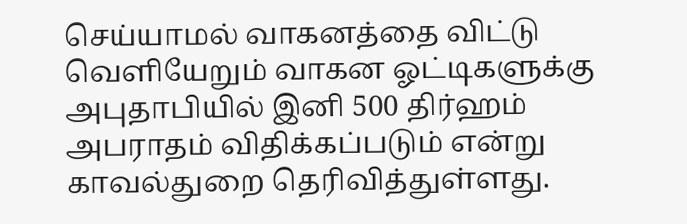செய்யாமல் வாகனத்தை விட்டு வெளியேறும் வாகன ஓட்டிகளுக்கு அபுதாபியில் இனி 500 திர்ஹம் அபராதம் விதிக்கப்படும் என்று  காவல்துறை தெரிவித்துள்ளது.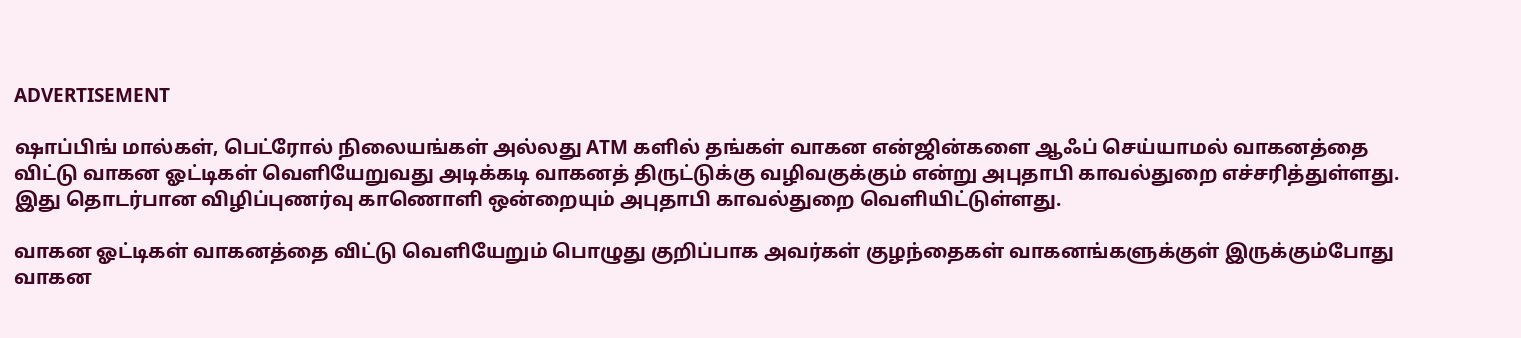ADVERTISEMENT

ஷாப்பிங் மால்கள், பெட்ரோல் நிலையங்கள் அல்லது ATM களில் தங்கள் வாகன என்ஜின்களை ஆஃப் செய்யாமல் வாகனத்தை விட்டு வாகன ஓட்டிகள் வெளியேறுவது அடிக்கடி வாகனத் திருட்டுக்கு வழிவகுக்கும் என்று அபுதாபி காவல்துறை எச்சரித்துள்ளது. இது தொடர்பான விழிப்புணர்வு காணொளி ஒன்றையும் அபுதாபி காவல்துறை வெளியிட்டுள்ளது.

வாகன ஓட்டிகள் வாகனத்தை விட்டு வெளியேறும் பொழுது குறிப்பாக அவர்கள் குழந்தைகள் வாகனங்களுக்குள் இருக்கும்போது வாகன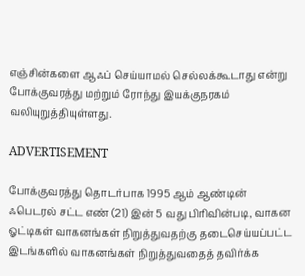எஞ்சின்களை ஆஃப் செய்யாமல் செல்லக்கூடாது என்று போக்குவரத்து மற்றும் ரோந்து இயக்குநரகம் வலியுறுத்தியுள்ளது.

ADVERTISEMENT

போக்குவரத்து தொடர்பாக 1995 ஆம் ஆண்டின் ஃபெடரல் சட்ட எண் (21) இன் 5 வது பிரிவின்படி, வாகன ஓட்டிகள் வாகனங்கள் நிறுத்துவதற்கு தடைசெய்யப்பட்ட இடங்களில் வாகனங்கள் நிறுத்துவதைத் தவிர்க்க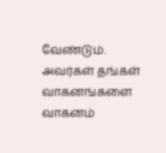வேண்டும். அவர்கள் தங்கள் வாகனங்களை வாகனம்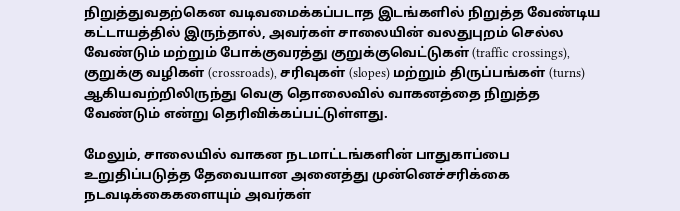நிறுத்துவதற்கென வடிவமைக்கப்படாத இடங்களில் நிறுத்த வேண்டிய கட்டாயத்தில் இருந்தால், அவர்கள் சாலையின் வலதுபுறம் செல்ல வேண்டும் மற்றும் போக்குவரத்து குறுக்குவெட்டுகள் (traffic crossings), குறுக்கு வழிகள் (crossroads), சரிவுகள் (slopes) மற்றும் திருப்பங்கள் (turns) ஆகியவற்றிலிருந்து வெகு தொலைவில் வாகனத்தை நிறுத்த வேண்டும் என்று தெரிவிக்கப்பட்டுள்ளது.

மேலும், சாலையில் வாகன நடமாட்டங்களின் பாதுகாப்பை உறுதிப்படுத்த தேவையான அனைத்து முன்னெச்சரிக்கை நடவடிக்கைகளையும் அவர்கள்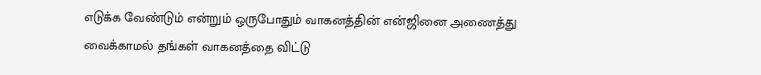எடுக்க வேண்டும் என்றும் ஒருபோதும் வாகனத்தின் என்ஜினை அணைத்து வைக்காமல் தங்கள் வாகனத்தை விட்டு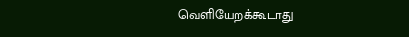வெளியேறக்கூடாது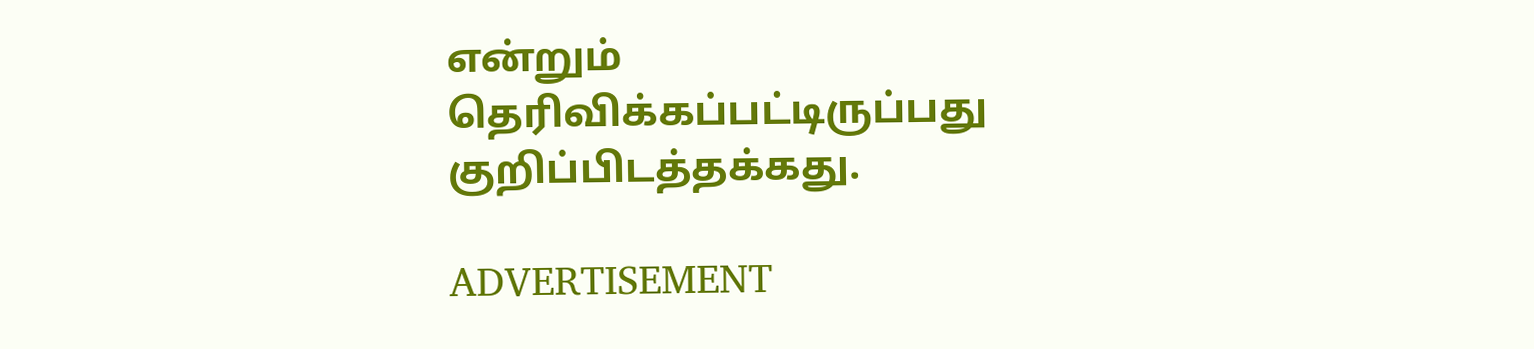என்றும் தெரிவிக்கப்பட்டிருப்பது குறிப்பிடத்தக்கது.

ADVERTISEMENT